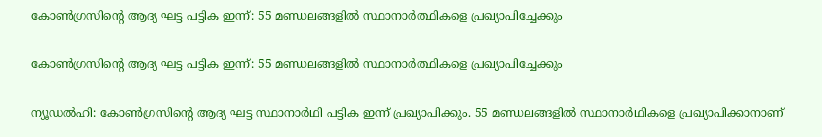കോണ്‍ഗ്രസിന്റെ ആദ്യ ഘട്ട പട്ടിക ഇന്ന്: 55 മണ്ഡലങ്ങളില്‍ സ്ഥാനാര്‍ത്ഥികളെ പ്രഖ്യാപിച്ചേക്കും

കോണ്‍ഗ്രസിന്റെ ആദ്യ ഘട്ട പട്ടിക ഇന്ന്: 55 മണ്ഡലങ്ങളില്‍ സ്ഥാനാര്‍ത്ഥികളെ പ്രഖ്യാപിച്ചേക്കും

ന്യൂഡല്‍ഹി: കോണ്‍ഗ്രസിന്റെ ആദ്യ ഘട്ട സ്ഥാനാര്‍ഥി പട്ടിക ഇന്ന് പ്രഖ്യാപിക്കും. 55 മണ്ഡലങ്ങളില്‍ സ്ഥാനാര്‍ഥികളെ പ്രഖ്യാപിക്കാനാണ്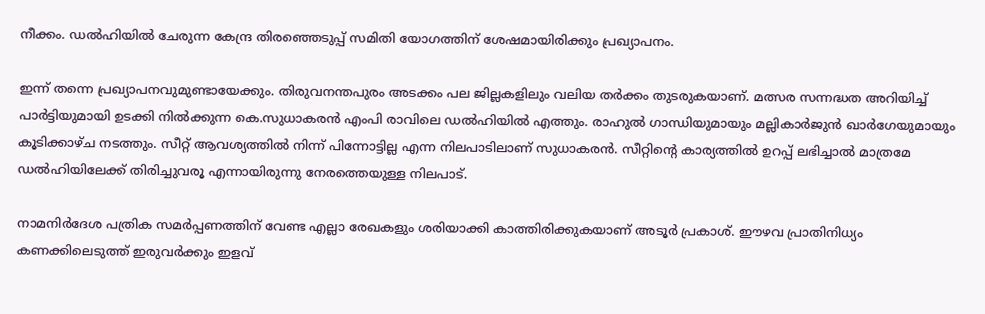നീക്കം. ഡല്‍ഹിയില്‍ ചേരുന്ന കേന്ദ്ര തിരഞ്ഞെടുപ്പ് സമിതി യോഗത്തിന് ശേഷമായിരിക്കും പ്രഖ്യാപനം.

ഇന്ന് തന്നെ പ്രഖ്യാപനവുമുണ്ടായേക്കും. തിരുവനന്തപുരം അടക്കം പല ജില്ലകളിലും വലിയ തര്‍ക്കം തുടരുകയാണ്. മത്സര സന്നദ്ധത അറിയിച്ച് പാര്‍ട്ടിയുമായി ഉടക്കി നില്‍ക്കുന്ന കെ.സുധാകരന്‍ എംപി രാവിലെ ഡല്‍ഹിയില്‍ എത്തും. രാഹുല്‍ ഗാന്ധിയുമായും മല്ലികാര്‍ജുന്‍ ഖാര്‍ഗേയുമായും കൂടിക്കാഴ്ച നടത്തും. സീറ്റ് ആവശ്യത്തില്‍ നിന്ന് പിന്നോട്ടില്ല എന്ന നിലപാടിലാണ് സുധാകരന്‍. സീറ്റിന്റെ കാര്യത്തില്‍ ഉറപ്പ് ലഭിച്ചാല്‍ മാത്രമേ ഡല്‍ഹിയിലേക്ക് തിരിച്ചുവരൂ എന്നായിരുന്നു നേരത്തെയുള്ള നിലപാട്.

നാമനിര്‍ദേശ പത്രിക സമര്‍പ്പണത്തിന് വേണ്ട എല്ലാ രേഖകളും ശരിയാക്കി കാത്തിരിക്കുകയാണ് അടൂര്‍ പ്രകാശ്. ഈഴവ പ്രാതിനിധ്യം കണക്കിലെടുത്ത് ഇരുവര്‍ക്കും ഇളവ്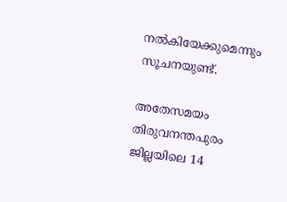നല്‍കിയേക്കുമെന്നും സൂചനയുണ്ട്.

അതേസമയം തിരുവനന്തപുരം ജില്ലയിലെ 14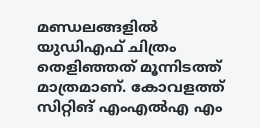മണ്ഡലങ്ങളില്‍ യുഡിഎഫ് ചിത്രം തെളിഞ്ഞത് മൂന്നിടത്ത് മാത്രമാണ്. കോവളത്ത് സിറ്റിങ് എംഎല്‍എ എം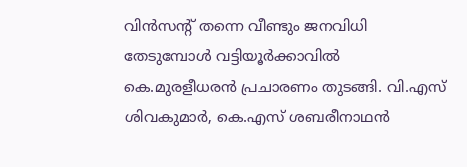വിന്‍സന്റ് തന്നെ വീണ്ടും ജനവിധി തേടുമ്പോള്‍ വട്ടിയൂര്‍ക്കാവില്‍ കെ.മുരളീധരന്‍ പ്രചാരണം തുടങ്ങി. വി.എസ് ശിവകുമാര്‍, കെ.എസ് ശബരീനാഥന്‍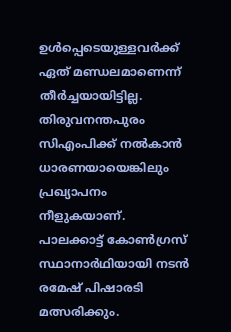ഉള്‍പ്പെടെയുള്ളവര്‍ക്ക് ഏത് മണ്ഡലമാണെന്ന് തീര്‍ച്ചയായിട്ടില്ല. തിരുവനന്തപുരം സിഎംപിക്ക് നല്‍കാന്‍ ധാരണയായെങ്കിലും പ്രഖ്യാപനം നീളുകയാണ്. പാലക്കാട്ട് കോണ്‍ഗ്രസ് സ്ഥാനാര്‍ഥിയായി നടന്‍ രമേഷ് പിഷാരടി മത്സരിക്കും.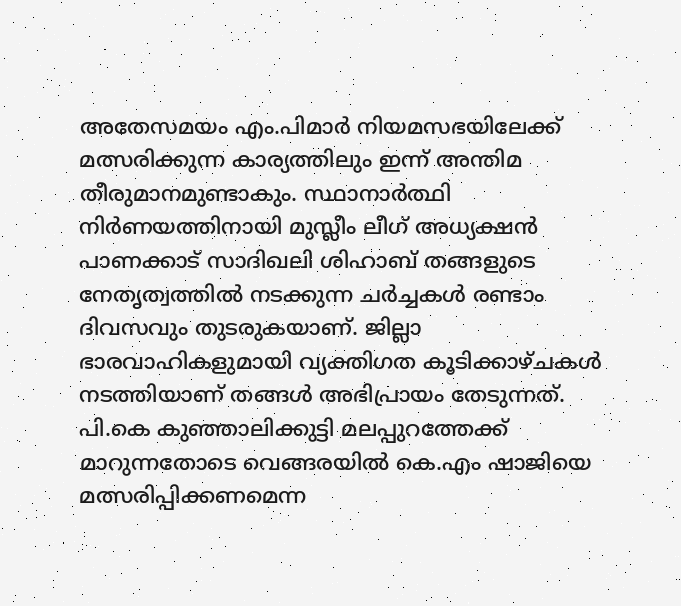അതേസമയം എം.പിമാര്‍ നിയമസഭയിലേക്ക് മത്സരിക്കുന്ന കാര്യത്തിലും ഇന്ന് അന്തിമ തീരുമാനമുണ്ടാകും. സ്ഥാനാര്‍ത്ഥി നിര്‍ണയത്തിനായി മുസ്ലീം ലീഗ് അധ്യക്ഷന്‍ പാണക്കാട് സാദിഖലി ശിഹാബ് തങ്ങളുടെ നേതൃത്വത്തില്‍ നടക്കുന്ന ചര്‍ച്ചകള്‍ രണ്ടാം ദിവസവും തുടരുകയാണ്. ജില്ലാ ഭാരവാഹികളുമായി വ്യക്തിഗത കൂടിക്കാഴ്ചകള്‍ നടത്തിയാണ് തങ്ങള്‍ അഭിപ്രായം തേടുന്നത്. പി.കെ കുഞ്ഞാലിക്കുട്ടി മലപ്പുറത്തേക്ക് മാറുന്നതോടെ വെങ്ങരയില്‍ കെ.എം ഷാജിയെ മത്സരിപ്പിക്കണമെന്ന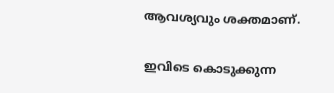ആവശ്യവും ശക്തമാണ്.

ഇവിടെ കൊടുക്കുന്ന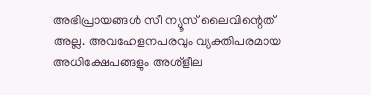അഭിപ്രായങ്ങള്‍ സീ ന്യൂസ് ലൈവിന്റെത് അല്ല. അവഹേളനപരവും വ്യക്തിപരമായ അധിക്ഷേപങ്ങളും അശ്‌ളീല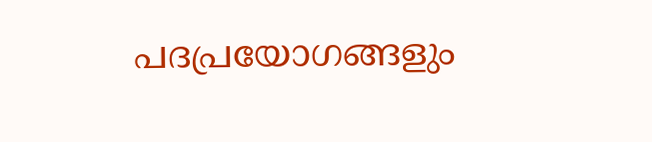പദപ്രയോഗങ്ങളും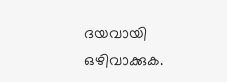ദയവായി ഒഴിവാക്കുക.